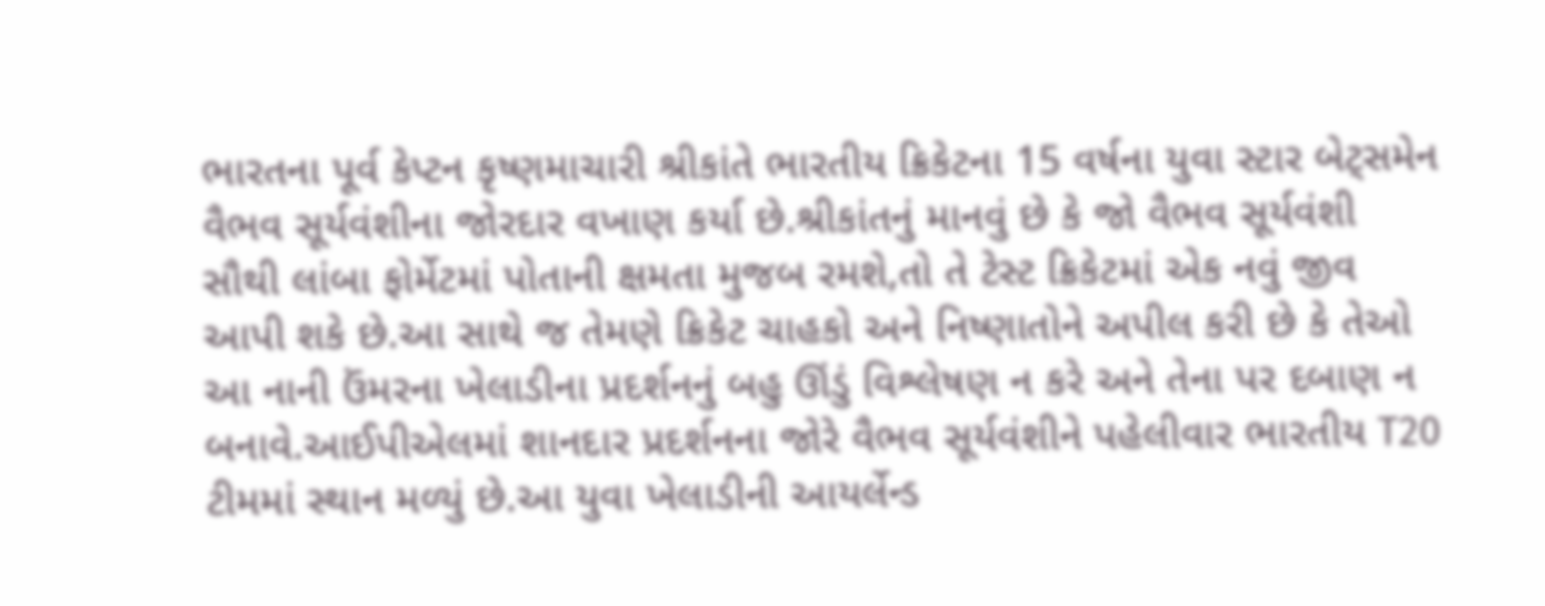ભારતના પૂર્વ કેપ્ટન કૃષ્ણમાચારી શ્રીકાંતે ભારતીય ક્રિકેટના 15 વર્ષના યુવા સ્ટાર બેટ્સમેન વૈભવ સૂર્યવંશીના જોરદાર વખાણ કર્યા છે.શ્રીકાંતનું માનવું છે કે જો વૈભવ સૂર્યવંશી સૌથી લાંબા ફોર્મેટમાં પોતાની ક્ષમતા મુજબ રમશે,તો તે ટેસ્ટ ક્રિકેટમાં એક નવું જીવ આપી શકે છે.આ સાથે જ તેમણે ક્રિકેટ ચાહકો અને નિષ્ણાતોને અપીલ કરી છે કે તેઓ આ નાની ઉંમરના ખેલાડીના પ્રદર્શનનું બહુ ઊંડું વિશ્લેષણ ન કરે અને તેના પર દબાણ ન બનાવે.આઈપીએલમાં શાનદાર પ્રદર્શનના જોરે વૈભવ સૂર્યવંશીને પહેલીવાર ભારતીય T20 ટીમમાં સ્થાન મળ્યું છે.આ યુવા ખેલાડીની આયર્લેન્ડ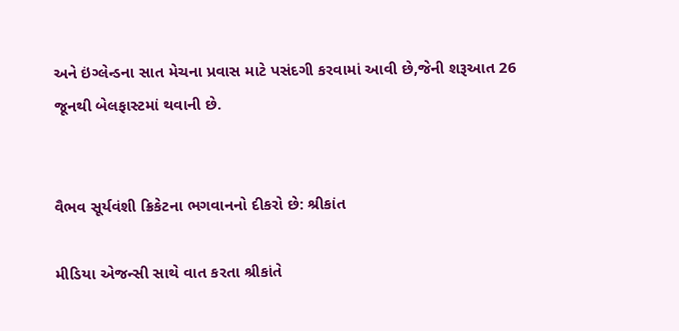અને ઇંગ્લેન્ડના સાત મેચના પ્રવાસ માટે પસંદગી કરવામાં આવી છે,જેની શરૂઆત 26 જૂનથી બેલફાસ્ટમાં થવાની છે.


વૈભવ સૂર્યવંશી ક્રિકેટના ભગવાનનો દીકરો છે: શ્રીકાંત

મીડિયા એજન્સી સાથે વાત કરતા શ્રીકાંતે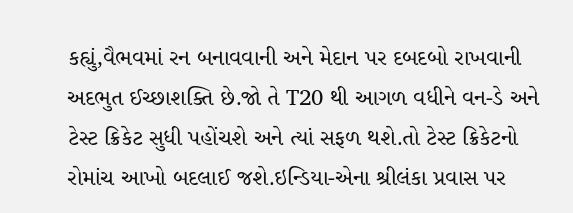કહ્યું,વૈભવમાં રન બનાવવાની અને મેદાન પર દબદબો રાખવાની અદભુત ઈચ્છાશક્તિ છે.જો તે T20 થી આગળ વધીને વન-ડે અને ટેસ્ટ ક્રિકેટ સુધી પહોંચશે અને ત્યાં સફળ થશે.તો ટેસ્ટ ક્રિકેટનો રોમાંચ આખો બદલાઈ જશે.ઇન્ડિયા-એના શ્રીલંકા પ્રવાસ પર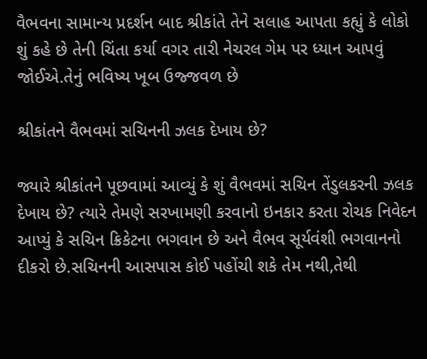વૈભવના સામાન્ય પ્રદર્શન બાદ શ્રીકાંતે તેને સલાહ આપતા કહ્યું કે લોકો શું કહે છે તેની ચિંતા કર્યા વગર તારી નેચરલ ગેમ પર ધ્યાન આપવું જોઈએ.તેનું ભવિષ્ય ખૂબ ઉજ્જવળ છે

શ્રીકાંતને વૈભવમાં સચિનની ઝલક દેખાય છે?

જ્યારે શ્રીકાંતને પૂછવામાં આવ્યું કે શું વૈભવમાં સચિન તેંડુલકરની ઝલક દેખાય છે? ત્યારે તેમણે સરખામણી કરવાનો ઇનકાર કરતા રોચક નિવેદન આપ્યું કે સચિન ક્રિકેટના ભગવાન છે અને વૈભવ સૂર્યવંશી ભગવાનનો દીકરો છે.સચિનની આસપાસ કોઈ પહોંચી શકે તેમ નથી,તેથી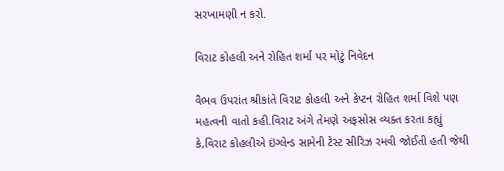સરખામણી ન કરો.

વિરાટ કોહલી અને રોહિત શર્મા પર મોટું નિવેદન

વૈભવ ઉપરાંત શ્રીકાંતે વિરાટ કોહલી અને કેપ્ટન રોહિત શર્મા વિશે પણ મહત્વની વાતો કહી.વિરાટ અંગે તેમણે અફસોસ વ્યક્ત કરતા કહ્યું કે,વિરાટ કોહલીએ ઇંગ્લેન્ડ સામેની ટેસ્ટ સીરિઝ રમવી જોઈતી હતી જેથી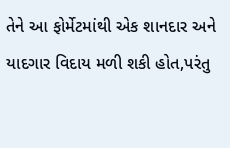તેને આ ફોર્મેટમાંથી એક શાનદાર અને યાદગાર વિદાય મળી શકી હોત,પરંતુ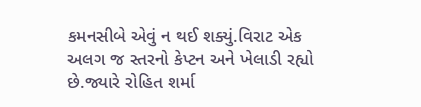કમનસીબે એવું ન થઈ શક્યું.વિરાટ એક અલગ જ સ્તરનો કેપ્ટન અને ખેલાડી રહ્યો છે.જ્યારે રોહિત શર્મા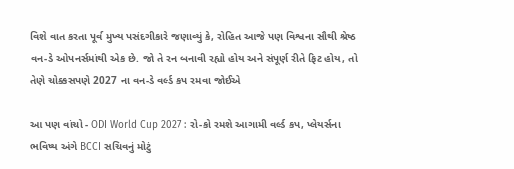વિશે વાત કરતા પૂર્વ મુખ્ય પસંદગીકારે જણાવ્યું કે, રોહિત આજે પણ વિશ્વના સૌથી શ્રેષ્ઠ વન-ડે ઓપનર્સમાંથી એક છે. જો તે રન બનાવી રહ્યો હોય અને સંપૂર્ણ રીતે ફિટ હોય, તો તેણે ચોક્કસપણે 2027 ના વન-ડે વર્લ્ડ કપ રમવા જોઈએ

આ પણ વાંચો - ODI World Cup 2027 : રો-કો રમશે આગામી વર્લ્ડ કપ, પ્લેયર્સના ભવિષ્ય અંગે BCCI સચિવનું મોટું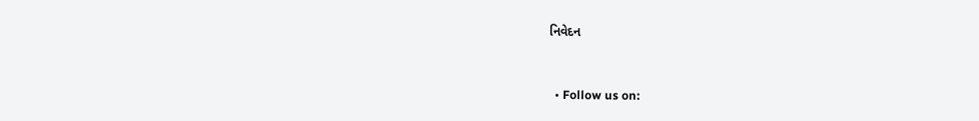નિવેદન


  • Follow us on: